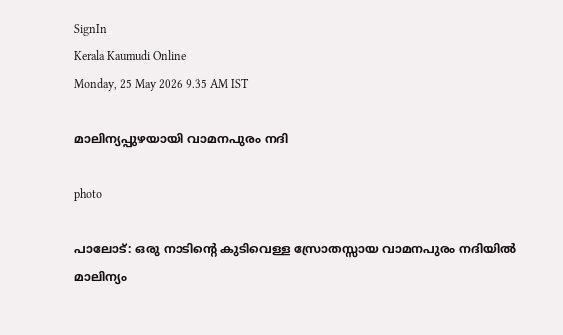SignIn
Kerala Kaumudi Online
Monday, 25 May 2026 9.35 AM IST

മാലിന്യപ്പുഴയായി വാമനപുരം നദി

photo

പാലോട്: ഒരു നാടിന്റെ കുടിവെള്ള സ്രോതസ്സായ വാമനപുരം നദിയിൽ മാലിന്യം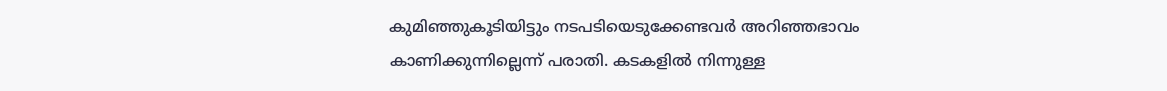കുമിഞ്ഞുകൂടിയിട്ടും നടപടിയെടുക്കേണ്ടവർ അറിഞ്ഞഭാവം കാണിക്കുന്നില്ലെന്ന് പരാതി. കടകളിൽ നിന്നുള്ള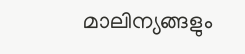മാലിന്യങ്ങളും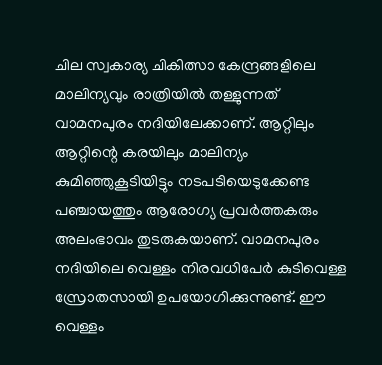ചില സ്വകാര്യ ചികിത്സാ കേന്ദ്രങ്ങളിലെ മാലിന്യവും രാത്രിയിൽ തള്ളുന്നത് വാമനപുരം നദിയിലേക്കാണ്. ആറ്റിലും ആറ്റിന്റെ കരയിലും മാലിന്യം കുമിഞ്ഞുകൂടിയിട്ടും നടപടിയെടുക്കേണ്ട പഞ്ചായത്തും ആരോഗ്യ പ്രവർത്തകരും അലംഭാവം തുടരുകയാണ്. വാമനപുരം നദിയിലെ വെള്ളം നിരവധിപേർ കുടിവെള്ള സ്രോതസായി ഉപയോഗിക്കുന്നുണ്ട്. ഈ വെള്ളം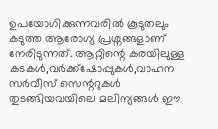ഉപയോഗിക്കുന്നവരിൽ കൂടുതലും കടുത്ത ആരോഗ്യ പ്രശ്നങ്ങളാണ് നേരിടുന്നത്. ആറ്റിന്റെ കരയിലുള്ള കടകൾ,വർക്ക്ഷോപ്പുകൾ,വാഹന സർവീസ് സെന്ററുകൾ തുടങ്ങിയവയിലെ മലിന്യങ്ങൾ ഈ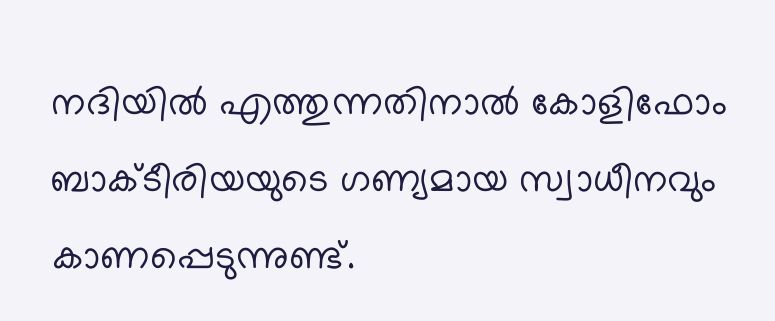നദിയിൽ എത്തുന്നതിനാൽ കോളിഫോം ബാക്ടീരിയയുടെ ഗണ്യമായ സ്വാധീനവും കാണപ്പെടുന്നുണ്ട്.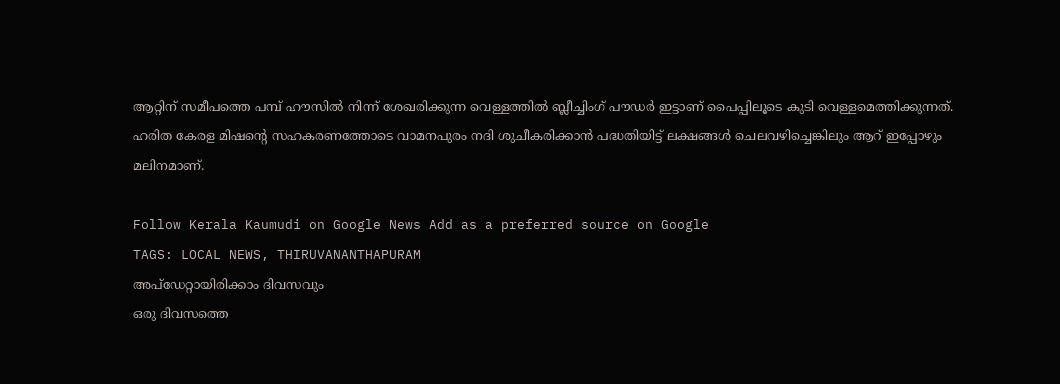ആറ്റിന് സമീപത്തെ പമ്പ് ഹൗസിൽ നിന്ന് ശേഖരിക്കുന്ന വെള്ളത്തിൽ ബ്ലീച്ചിംഗ് പൗഡർ ഇട്ടാണ് പൈപ്പിലൂടെ കുടി വെള്ളമെത്തിക്കുന്നത്. ഹരിത കേരള മിഷന്റെ സഹകരണത്തോടെ വാമനപുരം നദി ശുചീകരിക്കാൻ പദ്ധതിയിട്ട് ലക്ഷങ്ങൾ ചെലവഴിച്ചെങ്കിലും ആറ് ഇപ്പോഴും മലിനമാണ്.

Follow Kerala Kaumudi on Google News Add as a preferred source on Google
TAGS: LOCAL NEWS, THIRUVANANTHAPURAM
അപ്ഡേറ്റായിരിക്കാം ദിവസവും
ഒരു ദിവസത്തെ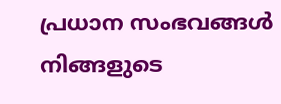പ്രധാന സംഭവങ്ങൾ നിങ്ങളുടെ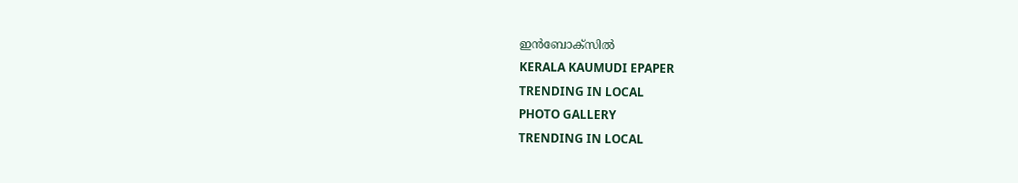ഇൻബോക്സിൽ
KERALA KAUMUDI EPAPER
TRENDING IN LOCAL
PHOTO GALLERY
TRENDING IN LOCAL